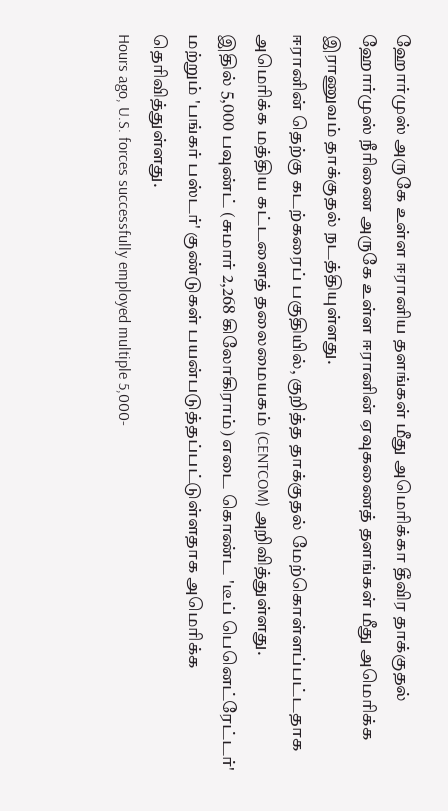ஹோர்முஸ் அருகே உள்ள ஈரானிய தளங்கள் மீது அமெரிக்கா தீவிர தாக்குதல்
ஹோர்முஸ் நீரிணை அருகே உள்ள ஈரானின் ஏவுகணைத் தளங்கள் மீது அமெரிக்க இராணுவம் தாக்குதல் நடத்தியுள்ளது.
ஈரானின் தெற்கு கடற்கரைப் பகுதியில், குறித்த தாக்குதல் மேற்கொள்ளப்பட்டதாக அமெரிக்க மத்திய கட்டளைத் தலைமையகம் (CENTCOM) அறிவித்துள்ளது.
இதில் 5,000 பவுண்ட் (சுமார் 2,268 கிலோகிராம்) எடை கொண்ட 'டீப் பெனெட்ரேட்டர்' மற்றும் 'பங்கர் பஸ்டர்' குண்டுகள் பயன்படுத்தப்பட்டுள்ளதாக அமெரிக்க தெரிவித்துள்ளது.
Hours ago, U.S. forces successfully employed multiple 5,000-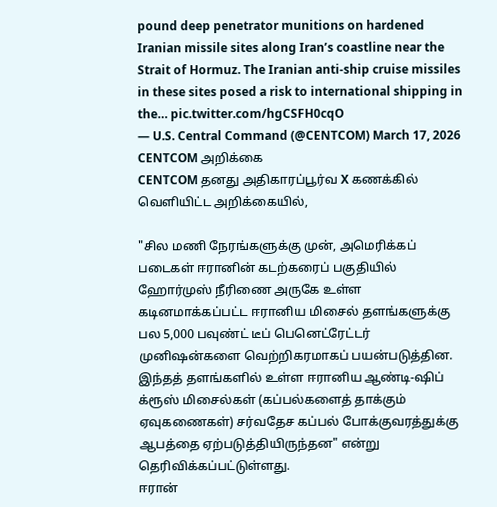pound deep penetrator munitions on hardened Iranian missile sites along Iran’s coastline near the Strait of Hormuz. The Iranian anti-ship cruise missiles in these sites posed a risk to international shipping in the… pic.twitter.com/hgCSFH0cqO
— U.S. Central Command (@CENTCOM) March 17, 2026
CENTCOM அறிக்கை
CENTCOM தனது அதிகாரப்பூர்வ X கணக்கில் வெளியிட்ட அறிக்கையில்,

"சில மணி நேரங்களுக்கு முன், அமெரிக்கப் படைகள் ஈரானின் கடற்கரைப் பகுதியில் ஹோர்முஸ் நீரிணை அருகே உள்ள கடினமாக்கப்பட்ட ஈரானிய மிசைல் தளங்களுக்கு பல 5,000 பவுண்ட் டீப் பெனெட்ரேட்டர் முனிஷன்களை வெற்றிகரமாகப் பயன்படுத்தின.
இந்தத் தளங்களில் உள்ள ஈரானிய ஆண்டி-ஷிப் க்ரூஸ் மிசைல்கள் (கப்பல்களைத் தாக்கும் ஏவுகணைகள்) சர்வதேச கப்பல் போக்குவரத்துக்கு ஆபத்தை ஏற்படுத்தியிருந்தன" என்று தெரிவிக்கப்பட்டுள்ளது.
ஈரான்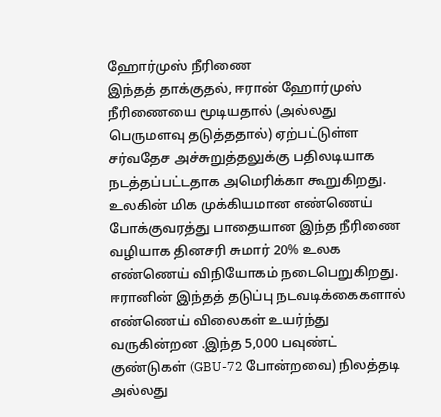ஹோர்முஸ் நீரிணை
இந்தத் தாக்குதல், ஈரான் ஹோர்முஸ் நீரிணையை மூடியதால் (அல்லது பெருமளவு தடுத்ததால்) ஏற்பட்டுள்ள சர்வதேச அச்சுறுத்தலுக்கு பதிலடியாக நடத்தப்பட்டதாக அமெரிக்கா கூறுகிறது.
உலகின் மிக முக்கியமான எண்ணெய் போக்குவரத்து பாதையான இந்த நீரிணை வழியாக தினசரி சுமார் 20% உலக எண்ணெய் விநியோகம் நடைபெறுகிறது.
ஈரானின் இந்தத் தடுப்பு நடவடிக்கைகளால் எண்ணெய் விலைகள் உயர்ந்து வருகின்றன .இந்த 5,000 பவுண்ட் குண்டுகள் (GBU-72 போன்றவை) நிலத்தடி அல்லது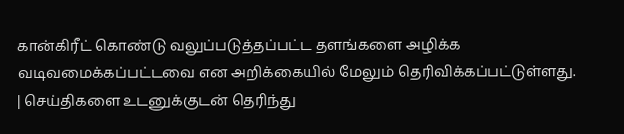கான்கிரீட் கொண்டு வலுப்படுத்தப்பட்ட தளங்களை அழிக்க வடிவமைக்கப்பட்டவை என அறிக்கையில் மேலும் தெரிவிக்கப்பட்டுள்ளது.
| செய்திகளை உடனுக்குடன் தெரிந்து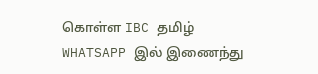கொள்ள IBC தமிழ் WHATSAPP இல் இணைந்து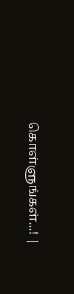கொள்ளுங்கள்...! |